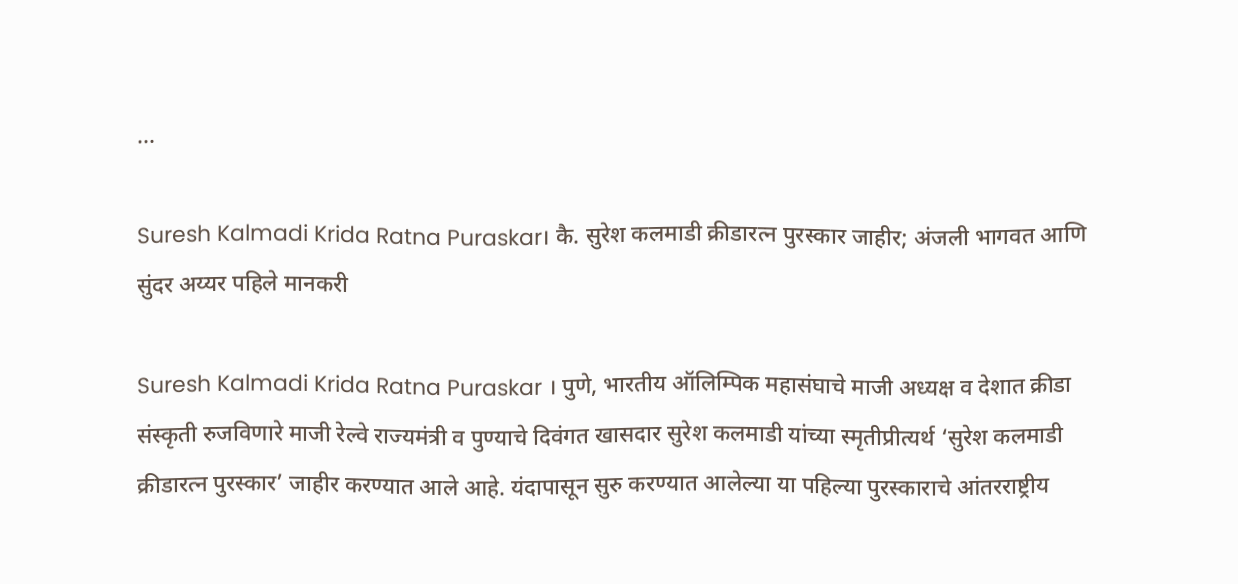...

Suresh Kalmadi Krida Ratna Puraskar। कै. सुरेश कलमाडी क्रीडारत्न पुरस्कार जाहीर; अंजली भागवत आणि सुंदर अय्यर पहिले मानकरी

Suresh Kalmadi Krida Ratna Puraskar । पुणे, भारतीय ऑलिम्पिक महासंघाचे माजी अध्यक्ष व देशात क्रीडा संस्कृती रुजविणारे माजी रेल्वे राज्यमंत्री व पुण्याचे दिवंगत खासदार सुरेश कलमाडी यांच्या स्मृतीप्रीत्यर्थ ‘सुरेश कलमाडी क्रीडारत्न पुरस्कार’ जाहीर करण्यात आले आहे. यंदापासून सुरु करण्यात आलेल्या या पहिल्या पुरस्काराचे आंतरराष्ट्रीय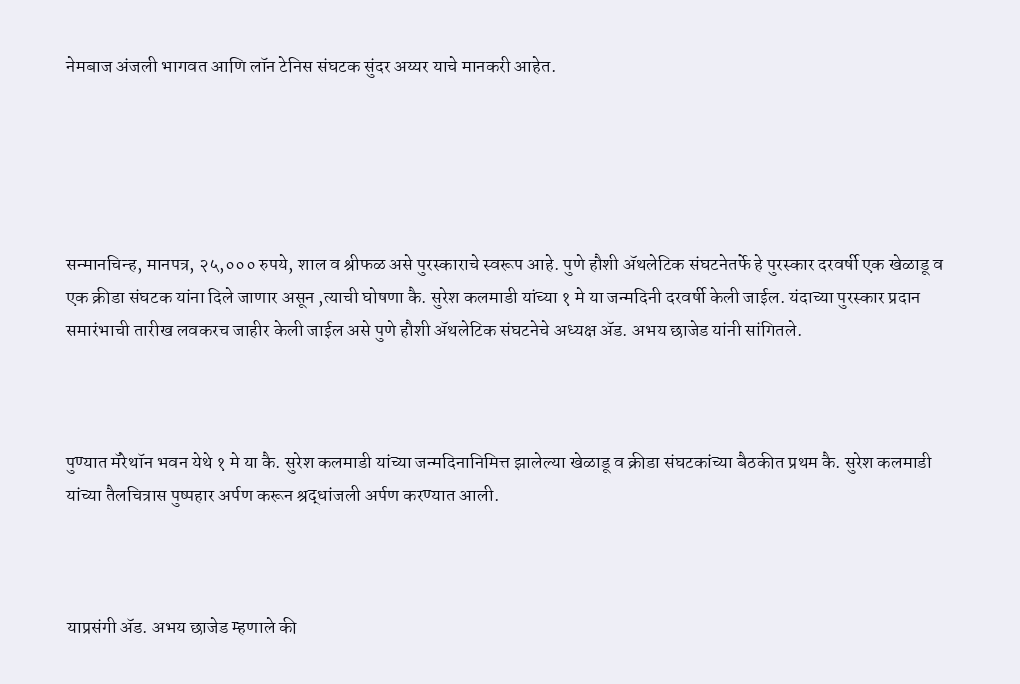नेमबाज अंजली भागवत आणि लॉन टेनिस संघटक सुंदर अय्यर याचे मानकरी आहेत.





सन्मानचिन्ह, मानपत्र, २५,००० रुपये, शाल व श्रीफळ असे पुरस्काराचे स्वरूप आहे. पुणे हौशी ॲथलेटिक संघटनेतर्फे हे पुरस्कार दरवर्षी एक खेळाडू व एक क्रीडा संघटक यांना दिले जाणार असून ,त्याची घोषणा कै. सुरेश कलमाडी यांच्या १ मे या जन्मदिनी दरवर्षी केली जाईल. यंदाच्या पुरस्कार प्रदान समारंभाची तारीख लवकरच जाहीर केली जाईल असे पुणे हौशी ॲथलेटिक संघटनेचे अध्यक्ष ॲड. अभय छाजेड यांनी सांगितले.



पुण्यात मॅरेथॉन भवन येथे १ मे या कै. सुरेश कलमाडी यांच्या जन्मदिनानिमित्त झालेल्या खेळाडू व क्रीडा संघटकांच्या बैठकीत प्रथम कै. सुरेश कलमाडी यांच्या तैलचित्रास पुष्पहार अर्पण करून श्रद्धांजली अर्पण करण्यात आली.



याप्रसंगी ॲड. अभय छाजेड म्हणाले की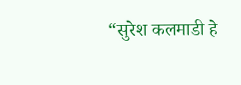“सुरेश कलमाडी हे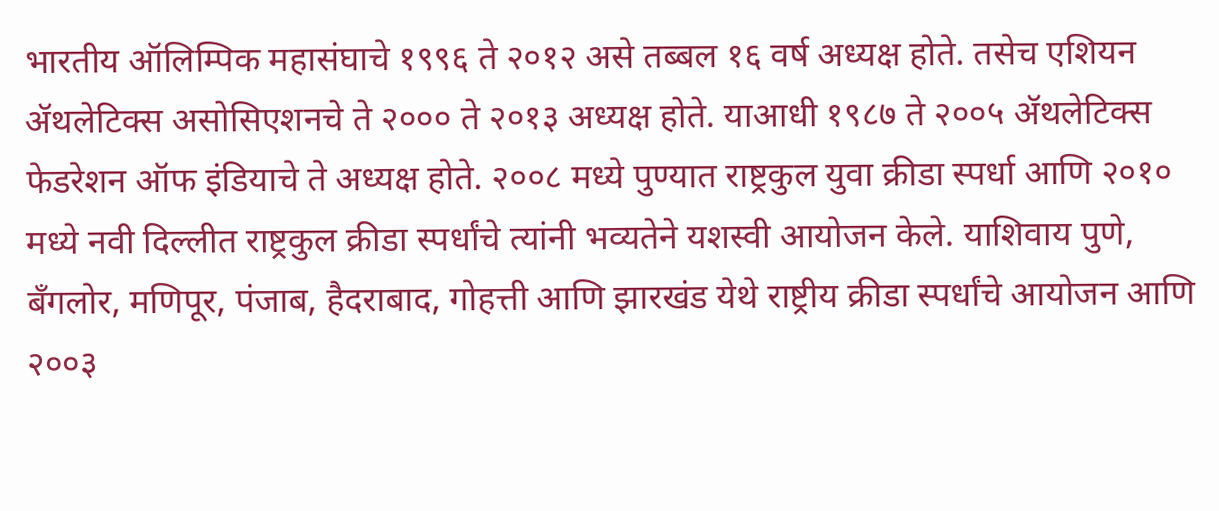भारतीय ऑलिम्पिक महासंघाचे १९९६ ते २०१२ असे तब्बल १६ वर्ष अध्यक्ष होते. तसेच एशियन ॲथलेटिक्स असोसिएशनचे ते २००० ते २०१३ अध्यक्ष होते. याआधी १९८७ ते २००५ ॲथलेटिक्स फेडरेशन ऑफ इंडियाचे ते अध्यक्ष होते. २००८ मध्ये पुण्यात राष्ट्रकुल युवा क्रीडा स्पर्धा आणि २०१० मध्ये नवी दिल्लीत राष्ट्रकुल क्रीडा स्पर्धांचे त्यांनी भव्यतेने यशस्वी आयोजन केले. याशिवाय पुणे, बँगलोर, मणिपूर, पंजाब, हैदराबाद, गोहत्ती आणि झारखंड येथे राष्ट्रीय क्रीडा स्पर्धांचे आयोजन आणि २००३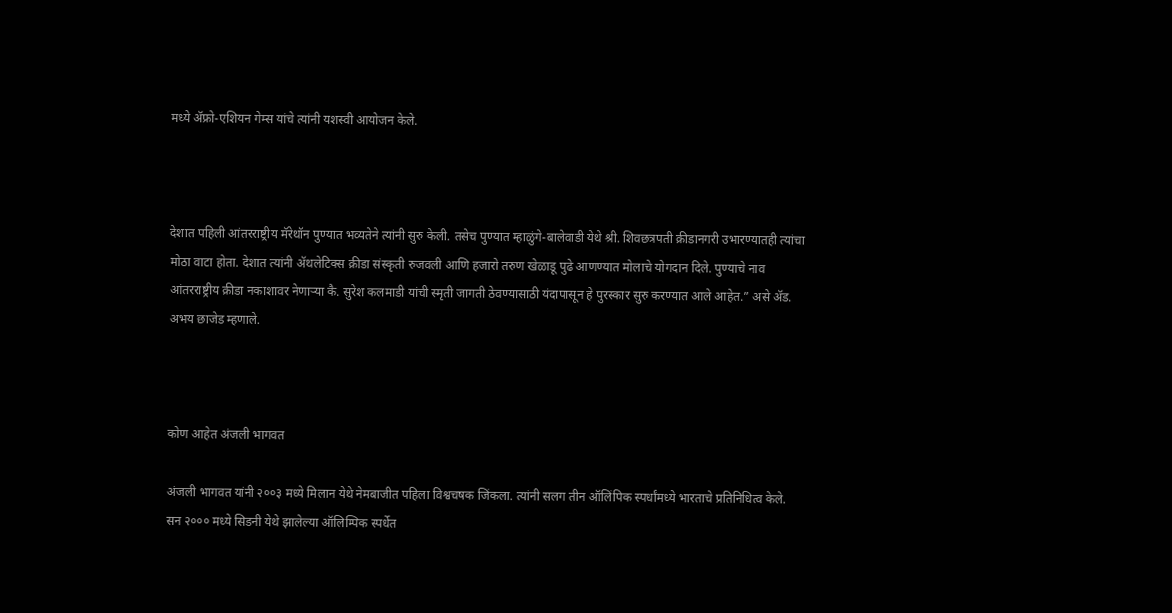मध्ये ॲफ्रो-एशियन गेम्स यांचे त्यांनी यशस्वी आयोजन केले.



देशात पहिली आंतरराष्ट्रीय मॅरेथॉन पुण्यात भव्यतेने त्यांनी सुरु केली. तसेच पुण्यात म्हाळुंगे-बालेवाडी येथे श्री. शिवछत्रपती क्रीडानगरी उभारण्यातही त्यांचा मोठा वाटा होता. देशात त्यांनी ॲथलेटिक्स क्रीडा संस्कृती रुजवली आणि हजारो तरुण खेळाडू पुढे आणण्यात मोलाचे योगदान दिले. पुण्याचे नाव आंतरराष्ट्रीय क्रीडा नकाशावर नेणाऱ्या कै. सुरेश कलमाडी यांची स्मृती जागती ठेवण्यासाठी यंदापासून हे पुरस्कार सुरु करण्यात आले आहेत.” असे ॲड. अभय छाजेड म्हणाले.



कोण आहेत अंजली भागवत

अंजली भागवत यांनी २००३ मध्ये मिलान येथे नेमबाजीत पहिला विश्वचषक जिंकला. त्यांनी सलग तीन ऑलिंपिक स्पर्धांमध्ये भारताचे प्रतिनिधित्व केले. सन २००० मध्ये सिडनी येथे झालेल्या ऑलिम्पिक स्पर्धेत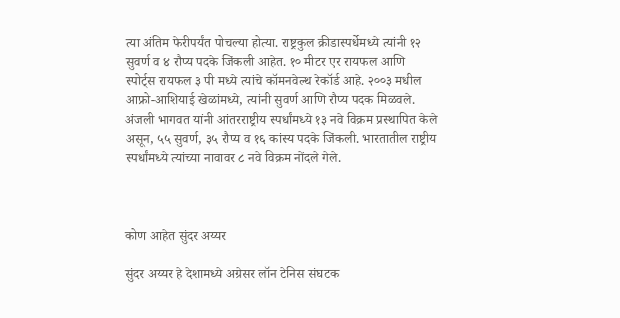त्या अंतिम फेरीपर्यंत पोचल्या होत्या. राष्ट्रकुल क्रीडास्पर्धेमध्ये त्यांनी १२ सुवर्ण व ४ रौप्य पदके जिंकली आहेत. १० मीटर एर रायफल आणि स्पोर्ट्‌स रायफल ३ पी मध्ये त्यांचे कॉमनवेल्थ रेकॉर्ड आहे. २००३ मधील आफ्रो-आशियाई खेळांमध्ये, त्यांनी सुवर्ण आणि रौप्य पदक मिळवले. अंजली भागवत यांनी आंतरराष्ट्रीय स्पर्धांमध्ये १३ नवे विक्रम प्रस्थापित केले असून, ५५ सुवर्ण, ३५ रौप्य व १६ कांस्य पदके जिंकली. भारतातील राष्ट्रीय स्पर्धांमध्ये त्यांच्या नावावर ८ नवे विक्रम नोंदले गेले.



कोण आहेत सुंदर अय्यर

सुंदर अय्यर हे देशामध्ये अग्रेसर लॉन टेनिस संघटक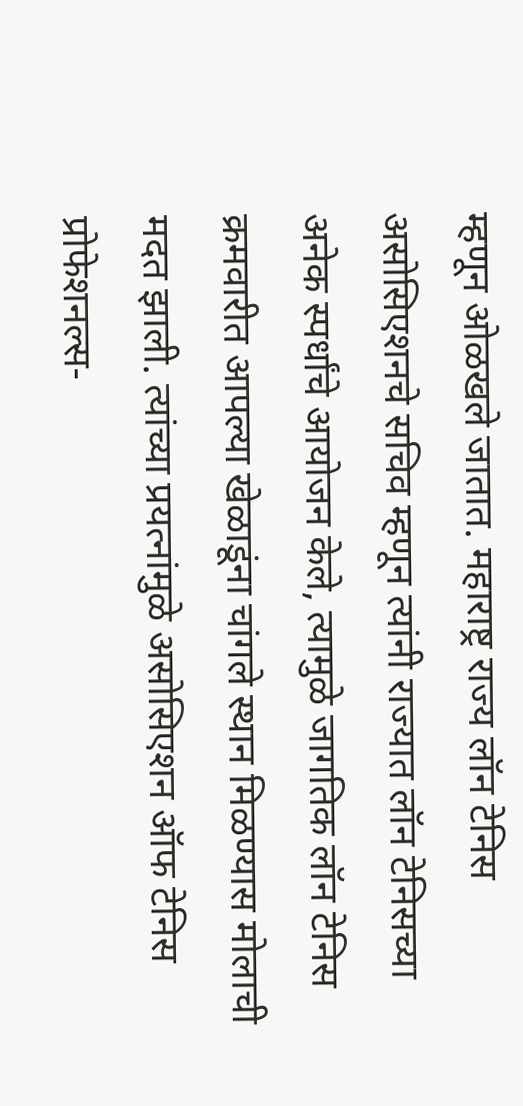म्हणून ओळखले जातात. महाराष्ट्र राज्य लॉन टेनिस असोसिएशनचे सचिव म्हणून त्यांनी राज्यात लॉन टेनिसच्या अनेक स्पर्धांचे आयोजन केले, त्यामुळे जागतिक लॉन टेनिस क्रमवारीत आपल्या खेळाडूंना चांगले स्थान मिळण्यास मोलाची मदत झाली. त्यांच्या प्रयत्नांमुळे असोसिएशन ऑफ टेनिस प्रोफेशनल्स-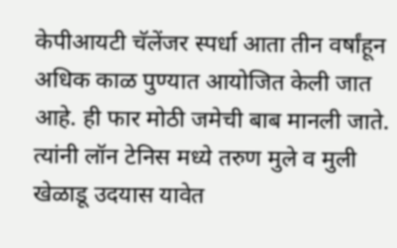केपीआयटी चॅलेंजर स्पर्धा आता तीन वर्षांहून अधिक काळ पुण्यात आयोजित केली जात आहे. ही फार मोठी जमेची बाब मानली जाते. त्यांनी लॉन टेनिस मध्ये तरुण मुले व मुली खेळाडू उदयास यावेत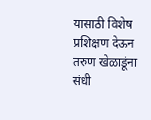यासाठी विशेष प्रशिक्षण देऊन तरुण खेळाडूंना संधी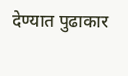देण्यात पुढाकार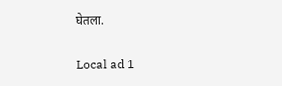घेतला.

Local ad 1